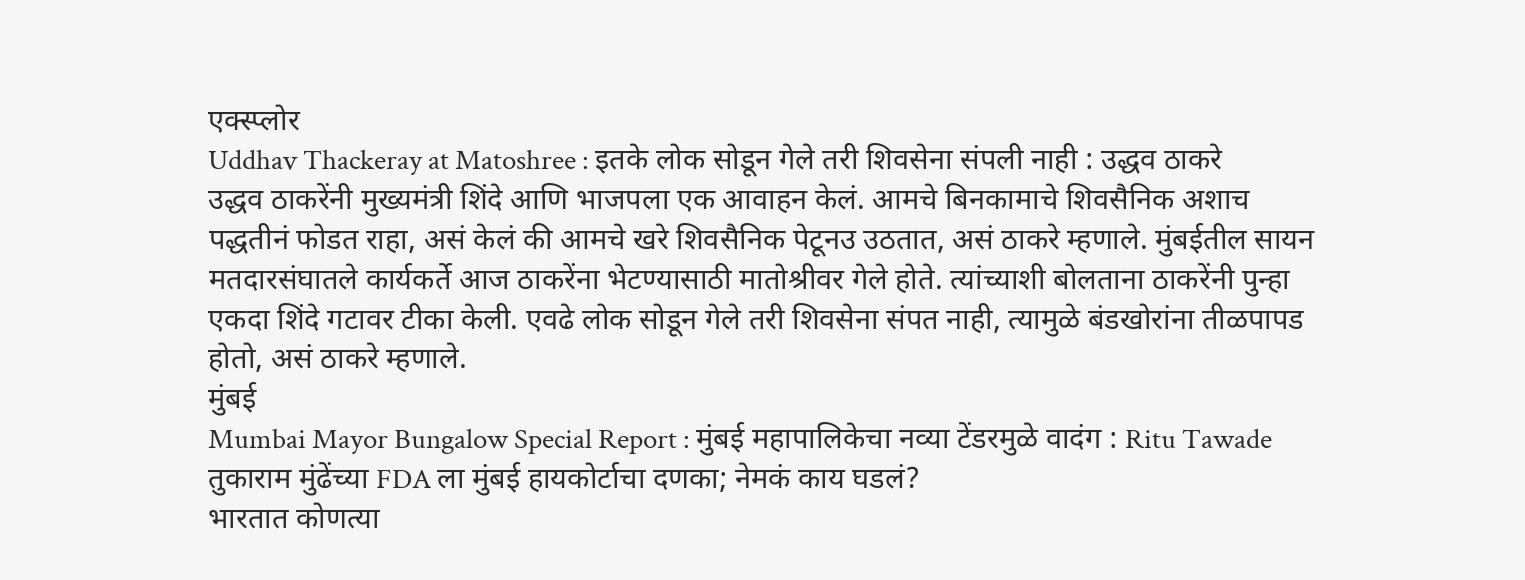एक्स्प्लोर
Uddhav Thackeray at Matoshree : इतके लोक सोडून गेले तरी शिवसेना संपली नाही : उद्धव ठाकरे
उद्धव ठाकरेंनी मुख्यमंत्री शिंदे आणि भाजपला एक आवाहन केलं. आमचे बिनकामाचे शिवसैनिक अशाच पद्धतीनं फोडत राहा, असं केलं की आमचे खरे शिवसैनिक पेटूनउ उठतात, असं ठाकरे म्हणाले. मुंबईतील सायन मतदारसंघातले कार्यकर्ते आज ठाकरेंना भेटण्यासाठी मातोश्रीवर गेले होते. त्यांच्याशी बोलताना ठाकरेंनी पुन्हा एकदा शिंदे गटावर टीका केली. एवढे लोक सोडून गेले तरी शिवसेना संपत नाही, त्यामुळे बंडखोरांना तीळपापड होतो, असं ठाकरे म्हणाले.
मुंबई
Mumbai Mayor Bungalow Special Report : मुंबई महापालिकेचा नव्या टेंडरमुळे वादंग : Ritu Tawade
तुकाराम मुंढेंच्या FDA ला मुंबई हायकोर्टाचा दणका; नेमकं काय घडलं?
भारतात कोणत्या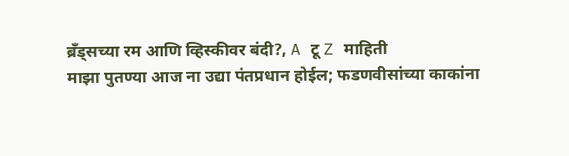ब्रँड्सच्या रम आणि व्हिस्कीवर बंदी?, A टू Z माहिती
माझा पुतण्या आज ना उद्या पंतप्रधान होईल; फडणवीसांच्या काकांना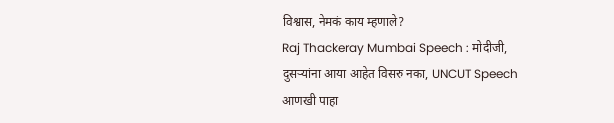विश्वास, नेमकं काय म्हणाले?
Raj Thackeray Mumbai Speech : मोदीजी, दुसऱ्यांना आया आहेत विसरु नका, UNCUT Speech
आणखी पाहा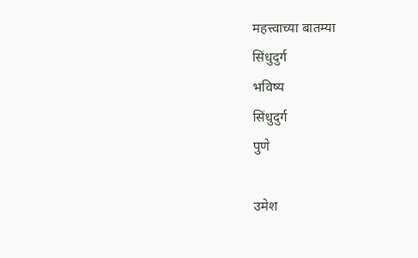महत्त्वाच्या बातम्या
सिंधुदुर्ग
भविष्य
सिंधुदुर्ग
पुणे

उमेश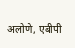अलोणे, एबीपी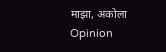माझा, अकोला
Opinion